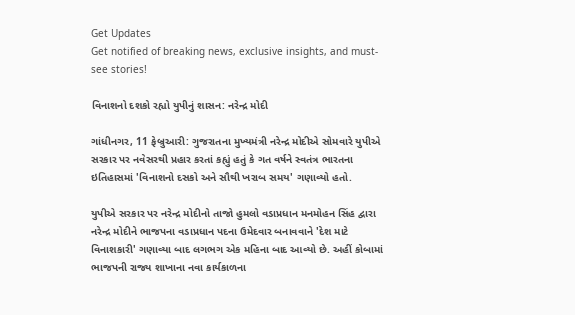Get Updates
Get notified of breaking news, exclusive insights, and must-see stories!

વિનાશનો દશકો રહ્યો યુપીનું શાસન: નરેન્દ્ર મોદી

ગાંધીનગર, 11 ફેબ્રુઆરી: ગુજરાતના મુખ્યમંત્રી નરેન્દ્ર મોદીએ સોમવારે યુપીએ સરકાર પર નવેસરથી પ્રહાર કરતાં કહ્યું હતું કે ગત વર્ષને સ્વતંત્ર ભારતના ઇતિહાસમાં 'વિનાશનો દસકો અને સૌથી ખરાબ સમય' ગણાવ્યો હતો.

યુપીએ સરકાર પર નરેન્દ્ર મોદીનો તાજો હુમલો વડાપ્રધાન મનમોહન સિંહ દ્વારા નરેન્દ્ર મોદીને ભાજપના વડાપ્રધાન પદના ઉમેદવાર બનાવવાને 'દેશ માટે વિનાશકારી' ગણાવ્યા બાદ લગભગ એક મહિના બાદ આવ્યો છે. અહીં કોબામાં ભાજપની રાજ્ય શાખાના નવા કાર્યકાળના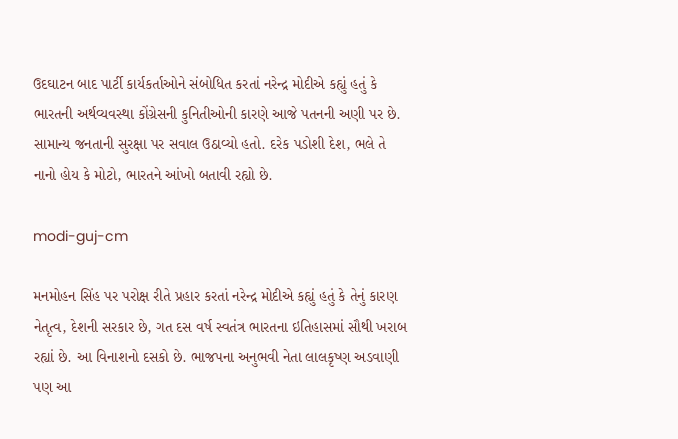ઉદઘાટન બાદ પાર્ટી કાર્યકર્તાઓને સંબોધિત કરતાં નરેન્દ્ર મોદીએ કહ્યું હતું કે ભારતની અર્થવ્યવસ્થા કોંગ્રેસની કુનિતીઓની કારણે આજે પતનની અણી પર છે. સામાન્ય જનતાની સુરક્ષા પર સવાલ ઉઠાવ્યો હતો. દરેક પડોશી દેશ, ભલે તે નાનો હોય કે મોટો, ભારતને આંખો બતાવી રહ્યો છે.

modi-guj-cm

મનમોહન સિંહ પર પરોક્ષ રીતે પ્રહાર કરતાં નરેન્દ્ર મોદીએ કહ્યું હતું કે તેનું કારણ નેતૃત્વ, દેશની સરકાર છે, ગત દસ વર્ષ સ્વતંત્ર ભારતના ઇતિહાસમાં સૌથી ખરાબ રહ્યાં છે. આ વિનાશનો દસકો છે. ભાજપના અનુભવી નેતા લાલકૃષ્ણ અડવાણી પણ આ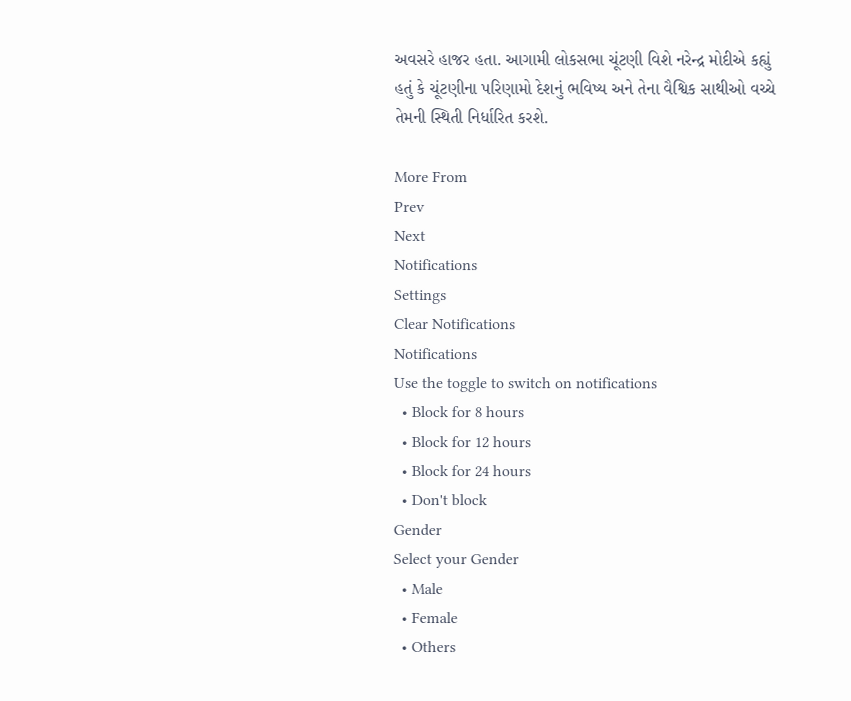અવસરે હાજર હતા. આગામી લોકસભા ચૂંટણી વિશે નરેન્દ્ર મોદીએ કહ્યું હતું કે ચૂંટણીના પરિણામો દેશનું ભવિષ્ય અને તેના વૈશ્વિક સાથીઓ વચ્ચે તેમની સ્થિતી નિર્ધારિત કરશે.

More From
Prev
Next
Notifications
Settings
Clear Notifications
Notifications
Use the toggle to switch on notifications
  • Block for 8 hours
  • Block for 12 hours
  • Block for 24 hours
  • Don't block
Gender
Select your Gender
  • Male
  • Female
  • Others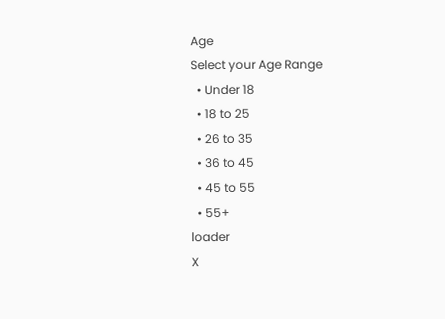Age
Select your Age Range
  • Under 18
  • 18 to 25
  • 26 to 35
  • 36 to 45
  • 45 to 55
  • 55+
loader
X